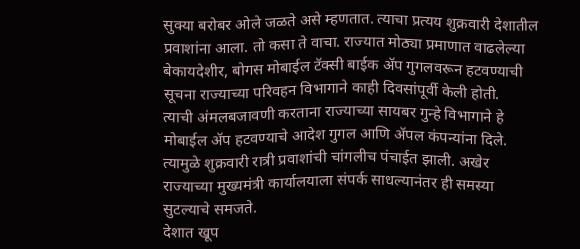सुक्या बरोबर ओले जळते असे म्हणतात. त्याचा प्रत्यय शुक्रवारी देशातील प्रवाशांना आला. तो कसा ते वाचा. राज्यात मोठ्या प्रमाणात वाढलेल्या बेकायदेशीर, बोगस मोबाईल टॅक्सी बाईक ॲप गुगलवरून हटवण्याची सूचना राज्याच्या परिवहन विभागाने काही दिवसांपूर्वी केली होती.
त्याची अंमलबजावणी करताना राज्याच्या सायबर गुन्हे विभागाने हे मोबाईल ॲप हटवण्याचे आदेश गुगल आणि ॲपल कंपन्यांना दिले. त्यामुळे शुक्रवारी रात्री प्रवाशांची चांगलीच पंचाईत झाली. अखेर राज्याच्या मुख्यमंत्री कार्यालयाला संपर्क साधल्यानंतर ही समस्या सुटल्याचे समजते.
देशात खूप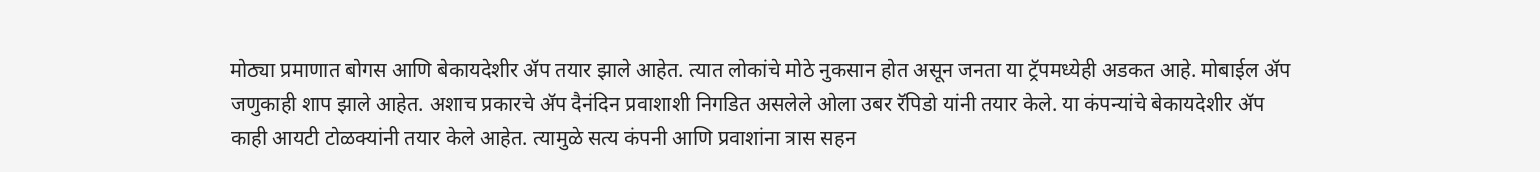मोठ्या प्रमाणात बोगस आणि बेकायदेशीर ॲप तयार झाले आहेत. त्यात लोकांचे मोठे नुकसान होत असून जनता या ट्रॅपमध्येही अडकत आहे. मोबाईल ॲप जणुकाही शाप झाले आहेत. अशाच प्रकारचे ॲप दैनंदिन प्रवाशाशी निगडित असलेले ओला उबर रॅपिडो यांनी तयार केले. या कंपन्यांचे बेकायदेशीर ॲप काही आयटी टोळक्यांनी तयार केले आहेत. त्यामुळे सत्य कंपनी आणि प्रवाशांना त्रास सहन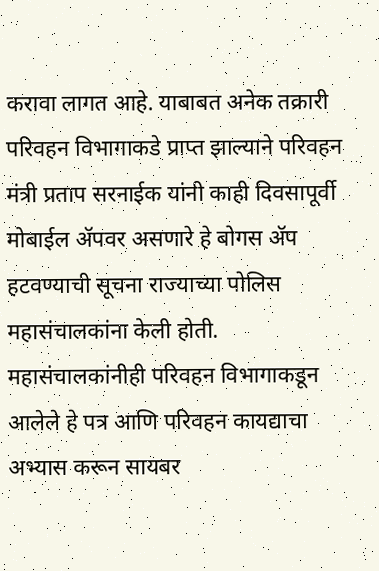करावा लागत आहे. याबाबत अनेक तक्रारी परिवहन विभागाकडे प्राप्त झाल्याने परिवहन मंत्री प्रताप सरनाईक यांनी काही दिवसापूर्वी मोबाईल ॲपवर असणारे हे बोगस ॲप हटवण्याची सूचना राज्याच्या पोलिस महासंचालकांना केली होती. महासंचालकांनीही परिवहन विभागाकडून आलेले हे पत्र आणि परिवहन कायद्याचा अभ्यास करून सायबर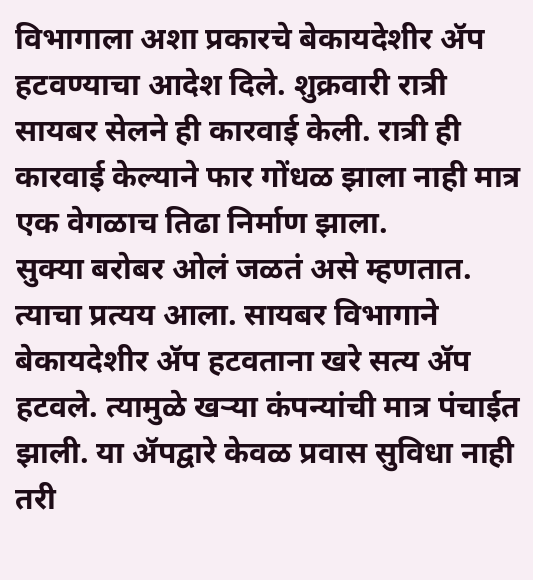विभागाला अशा प्रकारचे बेकायदेशीर ॲप हटवण्याचा आदेश दिले. शुक्रवारी रात्री सायबर सेलने ही कारवाई केली. रात्री ही कारवाई केल्याने फार गोंधळ झाला नाही मात्र एक वेगळाच तिढा निर्माण झाला.
सुक्या बरोबर ओलं जळतं असे म्हणतात. त्याचा प्रत्यय आला. सायबर विभागाने बेकायदेशीर ॲप हटवताना खरे सत्य ॲप हटवले. त्यामुळे खऱ्या कंपन्यांची मात्र पंचाईत झाली. या ॲपद्वारे केवळ प्रवास सुविधा नाही तरी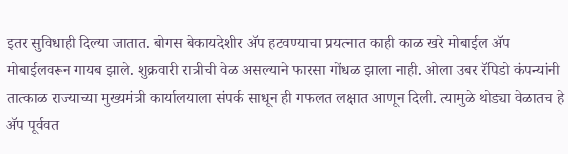इतर सुविधाही दिल्या जातात. बोगस बेकायदेशीर ॲप हटवण्याचा प्रयत्नात काही काळ खरे मोबाईल ॲप मोबाईलवरून गायब झाले. शुक्रवारी रात्रीची वेळ असल्याने फारसा गोंधळ झाला नाही. ओला उबर रॅपिडो कंपन्यांनी तात्काळ राज्याच्या मुख्यमंत्री कार्यालयाला संपर्क साधून ही गफलत लक्षात आणून दिली. त्यामुळे थोड्या वेळातच हे ॲप पूर्ववत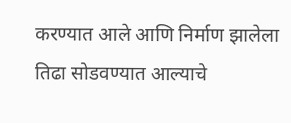करण्यात आले आणि निर्माण झालेला तिढा सोडवण्यात आल्याचे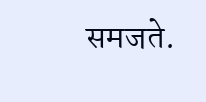समजते.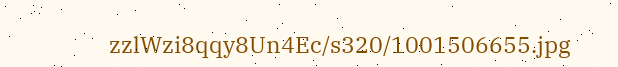zzlWzi8qqy8Un4Ec/s320/1001506655.jpg